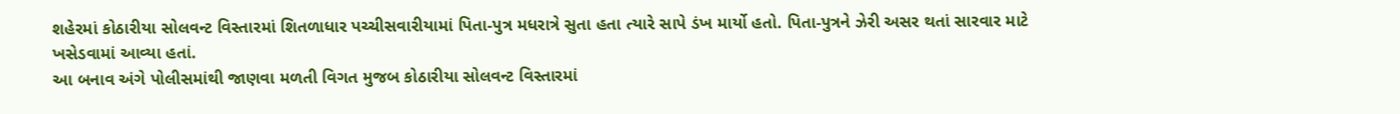શહેરમાં કોઠારીયા સોલવન્ટ વિસ્તારમાં શિતળાધાર પચ્ચીસવારીયામાં પિતા-પુત્ર મધરાત્રે સુતા હતા ત્યારે સાપે ડંખ માર્યો હતો. પિતા-પુત્રને ઝેરી અસર થતાં સારવાર માટે ખસેડવામાં આવ્યા હતાં.
આ બનાવ અંગે પોલીસમાંથી જાણવા મળતી વિગત મુજબ કોઠારીયા સોલવન્ટ વિસ્તારમાં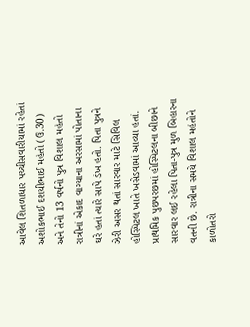આવેલ શિતળાધાર પચ્ચીસવારીયામાં રહેતાં અશોકભાઈ દશયીભાઈ મહંતો (ઉ.30) અને તેનો 13 વર્ષનો પુત્ર વિશાલ મહંતો રાત્રીનાં એકાદ વાગ્યાના અરસામાં પોતાના ઘરે હતાં ત્યારે સાપે ડંખ હતો. પિતા પુત્રને ઝેરી અસર થતાં સારવાર માટે સિવિલ હોસ્પિટલ ખાતે ખસેડવામાં આવ્યા હતાં. પ્રાથમિક પુછપરછમાં હોસ્પિટલના બીછાને સારવાર લઈ રહેલા પિતા-પુત્ર મુળ બિહારના વતની છે. રાત્રીના સમયે વિશાલ મહંતોને કાળોતરો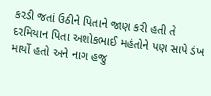કરડી જતાં ઉઠીને પિતાને જાણ કરી હતી તે દરમિયાન પિતા અશોકભાઈ મહંતોને પણ સાપે ડંખ માર્યો હતો અને નાગ હજુ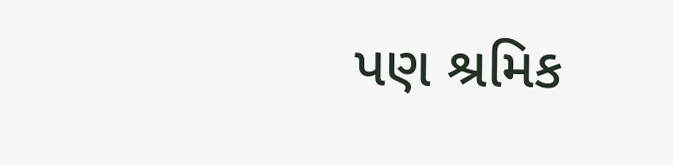પણ શ્રમિક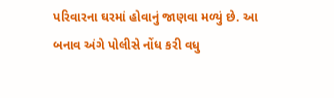પરિવારના ઘરમાં હોવાનું જાણવા મળ્યું છે. આ બનાવ અંગે પોલીસે નોંધ કરી વધુ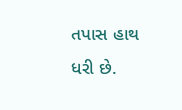તપાસ હાથ ધરી છે.